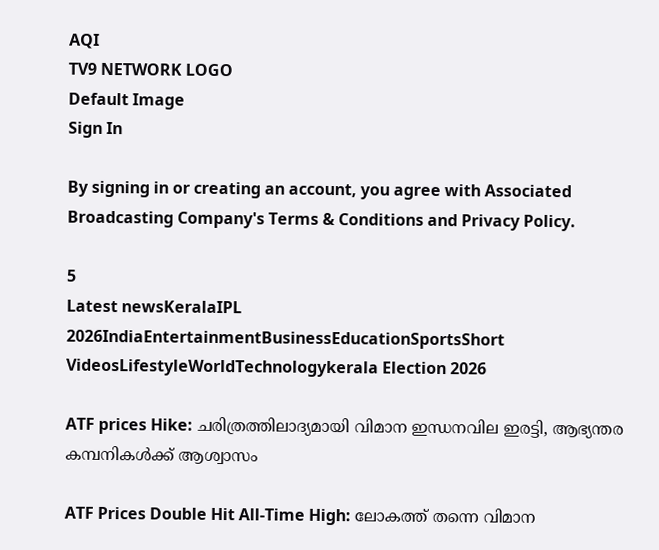AQI
TV9 NETWORK LOGO
Default Image
Sign In

By signing in or creating an account, you agree with Associated Broadcasting Company's Terms & Conditions and Privacy Policy.

5
Latest newsKeralaIPL 2026IndiaEntertainmentBusinessEducationSportsShort VideosLifestyleWorldTechnologykerala Election 2026

ATF prices Hike: ചരിത്രത്തിലാദ്യമായി വിമാന ഇന്ധനവില ഇരട്ടി, ആഭ്യന്തര കമ്പനികൾക്ക് ആശ്വാസം

ATF Prices Double Hit All-Time High: ലോകത്ത് തന്നെ വിമാന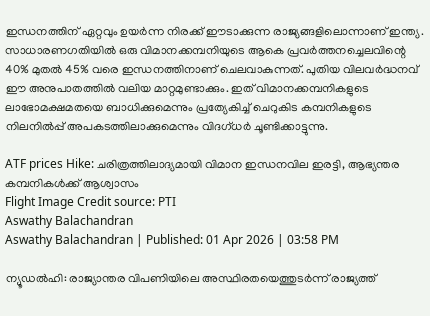ഇന്ധനത്തിന് ഏറ്റവും ഉയർന്ന നിരക്ക് ഈടാക്കുന്ന രാജ്യങ്ങളിലൊന്നാണ് ഇന്ത്യ. സാധാരണഗതിയിൽ ഒരു വിമാനക്കമ്പനിയുടെ ആകെ പ്രവർത്തനച്ചെലവിന്റെ 40% മുതൽ 45% വരെ ഇന്ധനത്തിനാണ് ചെലവാകുന്നത്. പുതിയ വിലവർദ്ധനവ് ഈ അനുപാതത്തിൽ വലിയ മാറ്റമുണ്ടാക്കും. ഇത് വിമാനക്കമ്പനികളുടെ ലാഭോമക്ഷമതയെ ബാധിക്കുമെന്നും പ്രത്യേകിച്ച് ചെറുകിട കമ്പനികളുടെ നിലനിൽപ്പ് അപകടത്തിലാക്കുമെന്നും വിദഗ്ധർ ചൂണ്ടിക്കാട്ടുന്നു.

ATF prices Hike: ചരിത്രത്തിലാദ്യമായി വിമാന ഇന്ധനവില ഇരട്ടി, ആഭ്യന്തര കമ്പനികൾക്ക് ആശ്വാസം
Flight Image Credit source: PTI
Aswathy Balachandran
Aswathy Balachandran | Published: 01 Apr 2026 | 03:58 PM

ന്യൂഡൽഹി: രാജ്യാന്തര വിപണിയിലെ അസ്ഥിരതയെത്തുടർന്ന് രാജ്യത്ത്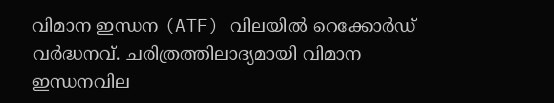വിമാന ഇന്ധന (ATF) വിലയിൽ റെക്കോർഡ് വർദ്ധനവ്. ചരിത്രത്തിലാദ്യമായി വിമാന ഇന്ധനവില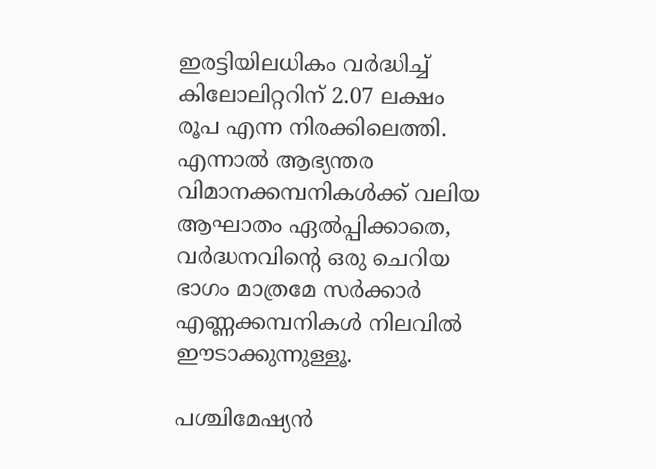ഇരട്ടിയിലധികം വർദ്ധിച്ച് കിലോലിറ്ററിന് 2.07 ലക്ഷം രൂപ എന്ന നിരക്കിലെത്തി. എന്നാൽ ആഭ്യന്തര വിമാനക്കമ്പനികൾക്ക് വലിയ ആഘാതം ഏൽപ്പിക്കാതെ, വർദ്ധനവിന്റെ ഒരു ചെറിയ ഭാഗം മാത്രമേ സർക്കാർ എണ്ണക്കമ്പനികൾ നിലവിൽ ഈടാക്കുന്നുള്ളൂ.

പശ്ചിമേഷ്യൻ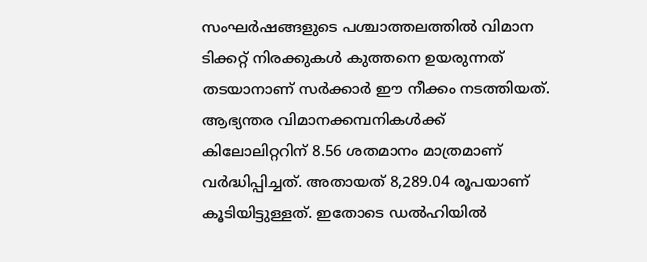സംഘർഷങ്ങളുടെ പശ്ചാത്തലത്തിൽ വിമാന ടിക്കറ്റ് നിരക്കുകൾ കുത്തനെ ഉയരുന്നത് തടയാനാണ് സർക്കാർ ഈ നീക്കം നടത്തിയത്. ആഭ്യന്തര വിമാനക്കമ്പനികൾക്ക് കിലോലിറ്ററിന് 8.56 ശതമാനം മാത്രമാണ് വർദ്ധിപ്പിച്ചത്. അതായത് 8,289.04 രൂപയാണ് കൂടിയിട്ടുള്ളത്. ഇതോടെ ഡൽഹിയിൽ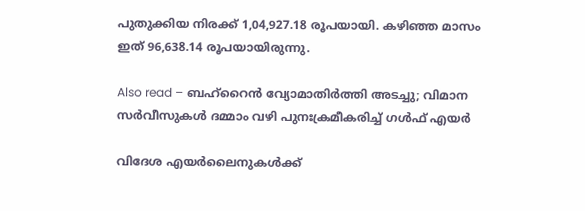പുതുക്കിയ നിരക്ക് 1,04,927.18 രൂപയായി. കഴിഞ്ഞ മാസം ഇത് 96,638.14 രൂപയായിരുന്നു.

Also read – ബഹ്‌റൈൻ വ്യോമാതിർത്തി അടച്ചു; വിമാന സർവീസുകൾ ദമ്മാം വഴി പുനഃക്രമീകരിച്ച് ഗൾഫ് എയർ

വിദേശ എയർലൈനുകൾക്ക്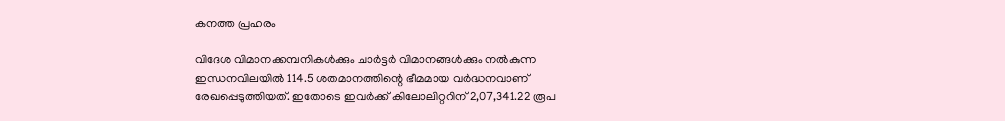കനത്ത പ്രഹരം

വിദേശ വിമാനക്കമ്പനികൾക്കും ചാർട്ടർ വിമാനങ്ങൾക്കും നൽകുന്ന ഇന്ധനവിലയിൽ 114.5 ശതമാനത്തിന്റെ ഭീമമായ വർദ്ധനവാണ് രേഖപ്പെടുത്തിയത്. ഇതോടെ ഇവർക്ക് കിലോലിറ്ററിന് 2,07,341.22 രൂപ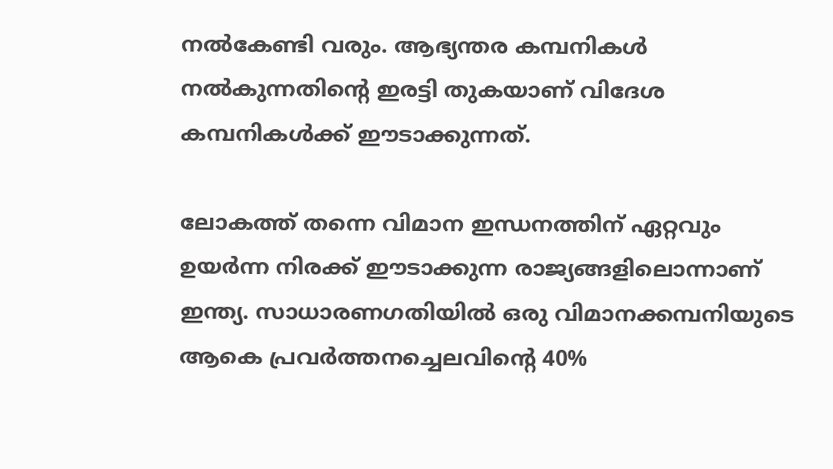നൽകേണ്ടി വരും. ആഭ്യന്തര കമ്പനികൾ നൽകുന്നതിന്റെ ഇരട്ടി തുകയാണ് വിദേശ കമ്പനികൾക്ക് ഈടാക്കുന്നത്.

ലോകത്ത് തന്നെ വിമാന ഇന്ധനത്തിന് ഏറ്റവും ഉയർന്ന നിരക്ക് ഈടാക്കുന്ന രാജ്യങ്ങളിലൊന്നാണ് ഇന്ത്യ. സാധാരണഗതിയിൽ ഒരു വിമാനക്കമ്പനിയുടെ ആകെ പ്രവർത്തനച്ചെലവിന്റെ 40%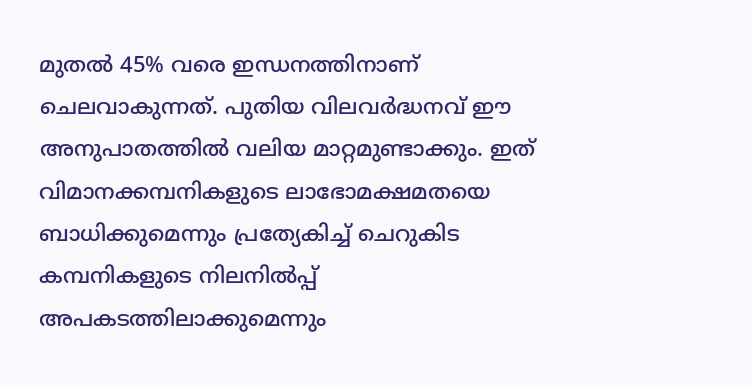മുതൽ 45% വരെ ഇന്ധനത്തിനാണ് ചെലവാകുന്നത്. പുതിയ വിലവർദ്ധനവ് ഈ അനുപാതത്തിൽ വലിയ മാറ്റമുണ്ടാക്കും. ഇത് വിമാനക്കമ്പനികളുടെ ലാഭോമക്ഷമതയെ ബാധിക്കുമെന്നും പ്രത്യേകിച്ച് ചെറുകിട കമ്പനികളുടെ നിലനിൽപ്പ് അപകടത്തിലാക്കുമെന്നും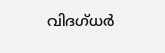വിദഗ്ധർ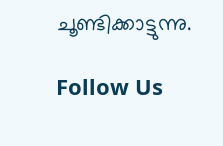ചൂണ്ടിക്കാട്ടുന്നു.

Follow Us